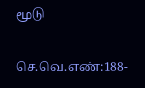மூடு

செ.வெ.எண்:188-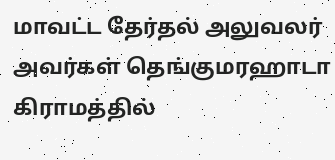மாவட்ட தேர்தல் அலுவலர் அவர்கள் தெங்குமரஹாடா கிராமத்தில்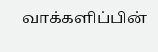வாக்களிப்பின்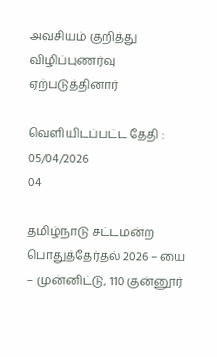அவசியம் குறித்து விழிப்புணர்வு ஏற்படுத்தினார்

வெளியிடப்பட்ட தேதி : 05/04/2026
04

தமிழ்நாடு சட்டமன்ற பொதுத்தேர்தல் 2026 – யை – முன்னிட்டு, 110 குன்னூர்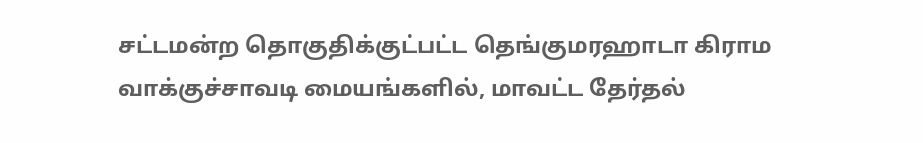சட்டமன்ற தொகுதிக்குட்பட்ட தெங்குமரஹாடா கிராம வாக்குச்சாவடி மையங்களில், மாவட்ட தேர்தல்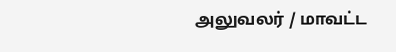அலுவலர் / மாவட்ட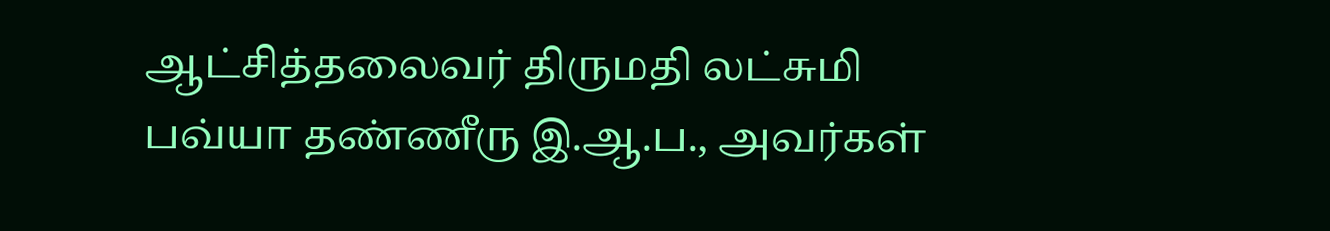ஆட்சித்தலைவர் திருமதி லட்சுமி பவ்யா தண்ணீரு இ.ஆ.ப., அவர்கள்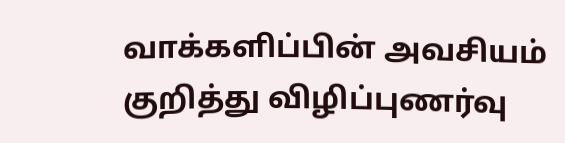வாக்களிப்பின் அவசியம் குறித்து விழிப்புணர்வு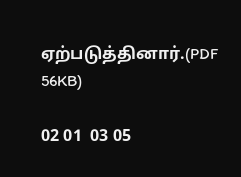ஏற்படுத்தினார்.(PDF 56KB)

02 01  03 05